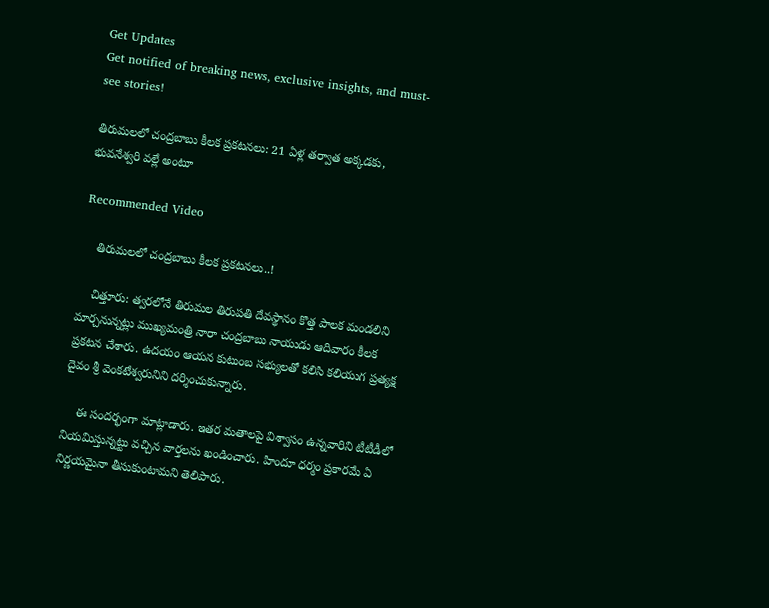Get Updates
Get notified of breaking news, exclusive insights, and must-see stories!

తిరుమలలో చంద్రబాబు కీలక ప్రకటనలు: 21 ఏళ్ల తర్వాత అక్కడకు, భువనేశ్వరి వల్లే అంటూ

Recommended Video

    తిరుమలలో చంద్రబాబు కీలక ప్రకటనలు..!

    చిత్తూరు: త్వరలోనే తిరుమల తిరుపతి దేవస్థానం కొత్త పాలక మండలిని మార్చనున్నట్లు ముఖ్యమంత్రి నారా చంద్రబాబు నాయుడు ఆదివారం కీలక ప్రకటన చేశారు. ఉదయం ఆయన కుటుంబ సభ్యులతో కలిసి కలియుగ ప్రత్యక్ష దైవం శ్రీ వెంకటేశ్వరునిని దర్శించుకున్నారు.

    ఈ సందర్భంగా మాట్లాడారు. ఇతర మతాలపై విశ్వాసం ఉన్నవారిని టీటీడీలో నియమిస్తున్నట్టు వచ్చిన వార్తలను ఖండించారు. హిందూ ధర్మం ప్రకారమే ఏ నిర్ణయమైనా తీసుకుంటామని తెలిపారు.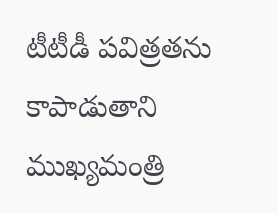టీటీడీ పవిత్రతను కాపాడుతాని ముఖ్యమంత్రి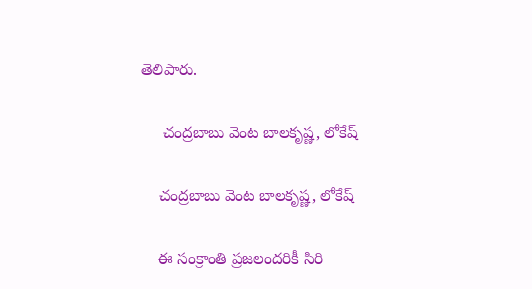తెలిపారు.

     చంద్రబాబు వెంట బాలకృష్ణ, లోకేష్

    చంద్రబాబు వెంట బాలకృష్ణ, లోకేష్

    ఈ సంక్రాంతి ప్రజలందరికీ సిరి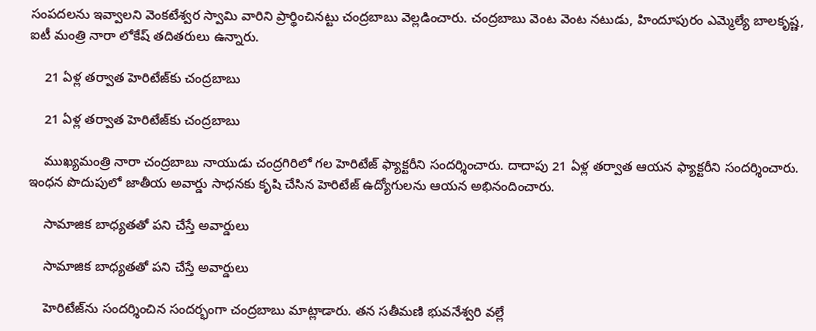సంపదలను ఇవ్వాలని వెంకటేశ్వర స్వామి వారిని ప్రార్థించినట్టు చంద్రబాబు వెల్లడించారు. చంద్రబాబు వెంట వెంట నటుడు, హిందూపురం ఎమ్మెల్యే బాలకృష్ణ, ఐటీ మంత్రి నారా లోకేష్ తదితరులు ఉన్నారు.

    21 ఏళ్ల తర్వాత హెరిటేజ్‌కు చంద్రబాబు

    21 ఏళ్ల తర్వాత హెరిటేజ్‌కు చంద్రబాబు

    ముఖ్యమంత్రి నారా చంద్రబాబు నాయుడు చంద్రగిరిలో గల హెరిటేజ్ ఫ్యాక్టరీని సందర్శించారు. దాదాపు 21 ఏళ్ల తర్వాత ఆయన ఫ్యాక్టరీని సందర్శించారు. ఇంధన పొదుపులో జాతీయ అవార్డు సాధనకు కృషి చేసిన హెరిటేజ్ ఉద్యోగులను ఆయన అభినందించారు.

    సామాజిక బాధ్యతతో పని చేస్తే అవార్డులు

    సామాజిక బాధ్యతతో పని చేస్తే అవార్డులు

    హెరిటేజ్‌ను సందర్శించిన సందర్భంగా చంద్రబాబు మాట్లాడారు. తన సతీమణి భువనేశ్వరి వల్లే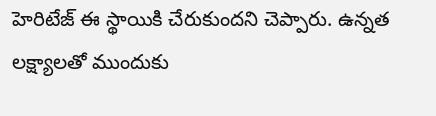హెరిటేజ్ ఈ స్థాయికి చేరుకుందని చెప్పారు. ఉన్నత లక్ష్యాలతో ముందుకు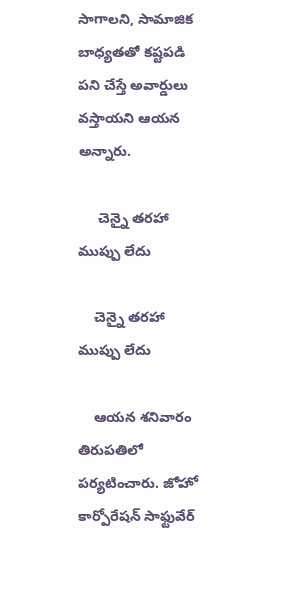సాగాలని, సామాజిక బాధ్యతతో కష్టపడి పని చేస్తే అవార్డులు వస్తాయని ఆయన అన్నారు.

     చెన్నై తరహా ముప్పు లేదు

    చెన్నై తరహా ముప్పు లేదు

    ఆయన శనివారం తిరుపతిలో పర్యటించారు. జోహో కార్పోరేషన్ సాఫ్టువేర్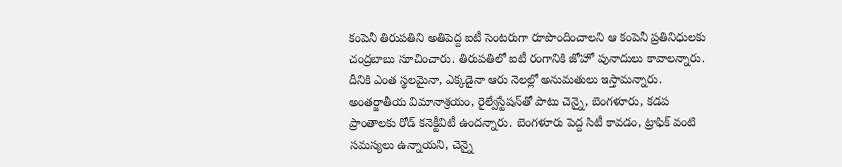కంపెనీ తిరుపతిని అతిపెద్ద ఐటీ సెంటరుగా రూపొందించాలని ఆ కంపెనీ ప్రతినిధులకు చంద్రబాబు సూచించారు. తిరుపతిలో ఐటీ రంగానికి జోహో పునాదులు కావాలన్నారు. దీనికి ఎంత స్థలమైనా, ఎక్కడైనా ఆరు నెలల్లో అనుమతులు ఇస్తామన్నారు. అంతర్జాతీయ విమానాశ్రయం, రైల్వేస్టేషన్‌తో పాటు చెన్నై, బెంగళూరు, కడప ప్రాంతాలకు రోడ్‌ కనెక్టీవిటీ ఉందన్నారు. బెంగళూరు పెద్ద సిటీ కావడం, ట్రాఫిక్‌ వంటి సమస్యలు ఉన్నాయని, చెన్నై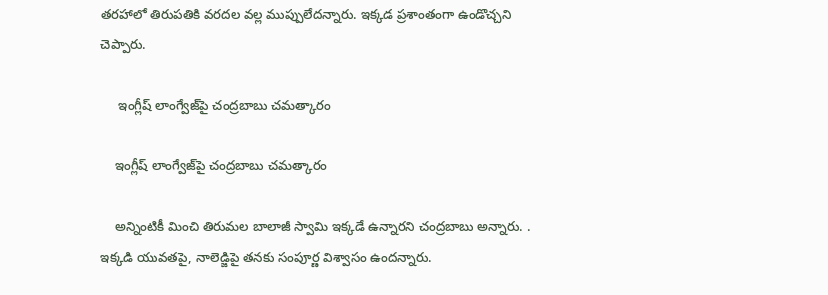తరహాలో తిరుపతికి వరదల వల్ల ముప్పులేదన్నారు. ఇక్కడ ప్రశాంతంగా ఉండొచ్చని చెప్పారు.

     ఇంగ్లీష్ లాంగ్వేజ్‌పై చంద్రబాబు చమత్కారం

    ఇంగ్లీష్ లాంగ్వేజ్‌పై చంద్రబాబు చమత్కారం

    అన్నింటికీ మించి తిరుమల బాలాజీ స్వామి ఇక్కడే ఉన్నారని చంద్రబాబు అన్నారు. . ఇక్కడి యువతపై, నాలెడ్జిపై తనకు సంపూర్ణ విశ్వాసం ఉందన్నారు.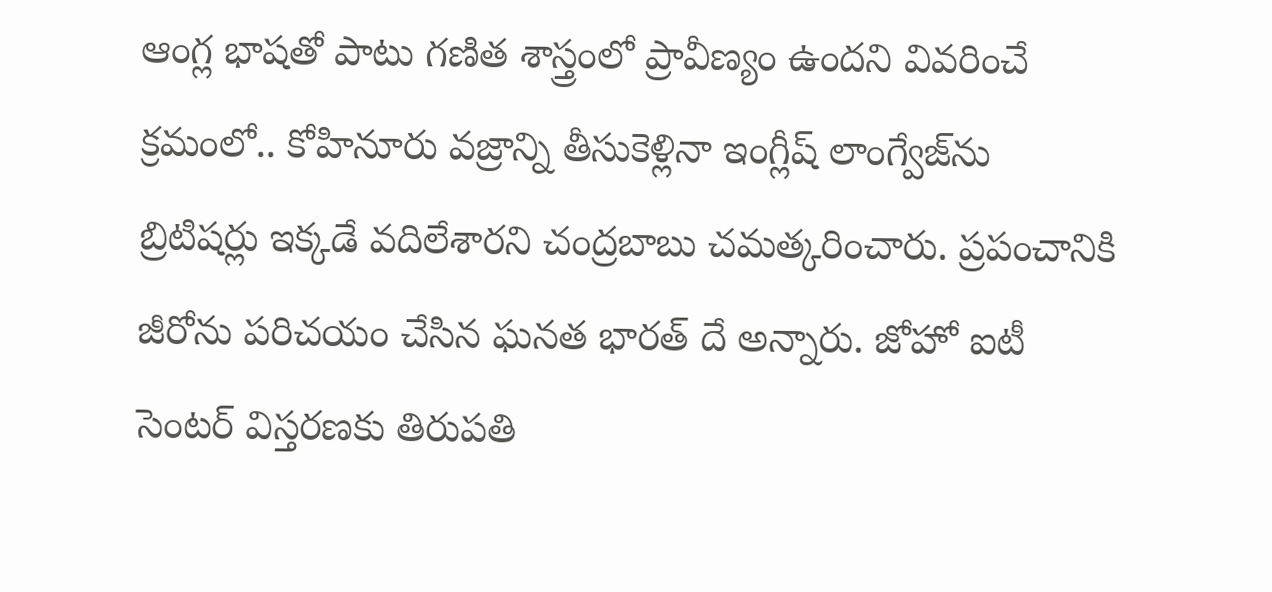ఆంగ్ల భాషతో పాటు గణిత శాస్త్రంలో ప్రావీణ్యం ఉందని వివరించే క్రమంలో.. కోహినూరు వజ్రాన్ని తీసుకెళ్లినా ఇంగ్లీష్‌ లాంగ్వేజ్‌ను బ్రిటిషర్లు ఇక్కడే వదిలేశారని చంద్రబాబు చమత్కరించారు. ప్రపంచానికి జీరోను పరిచయం చేసిన ఘనత భారత్ దే అన్నారు. జోహో ఐటీ సెంటర్‌ విస్తరణకు తిరుపతి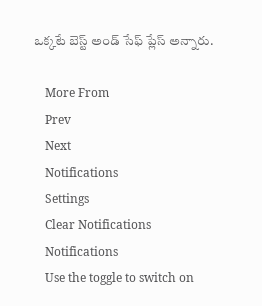ఒక్కటే బెస్ట్‌ అండ్‌ సేఫ్‌ ప్లేస్‌ అన్నారు.

    More From
    Prev
    Next
    Notifications
    Settings
    Clear Notifications
    Notifications
    Use the toggle to switch on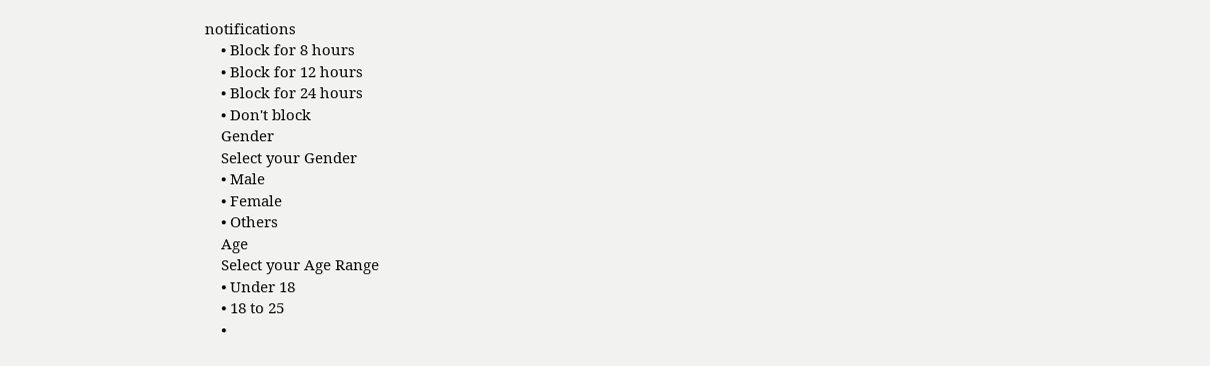notifications
    • Block for 8 hours
    • Block for 12 hours
    • Block for 24 hours
    • Don't block
    Gender
    Select your Gender
    • Male
    • Female
    • Others
    Age
    Select your Age Range
    • Under 18
    • 18 to 25
    •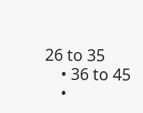26 to 35
    • 36 to 45
    •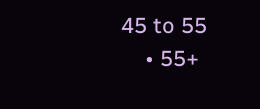45 to 55
    • 55+